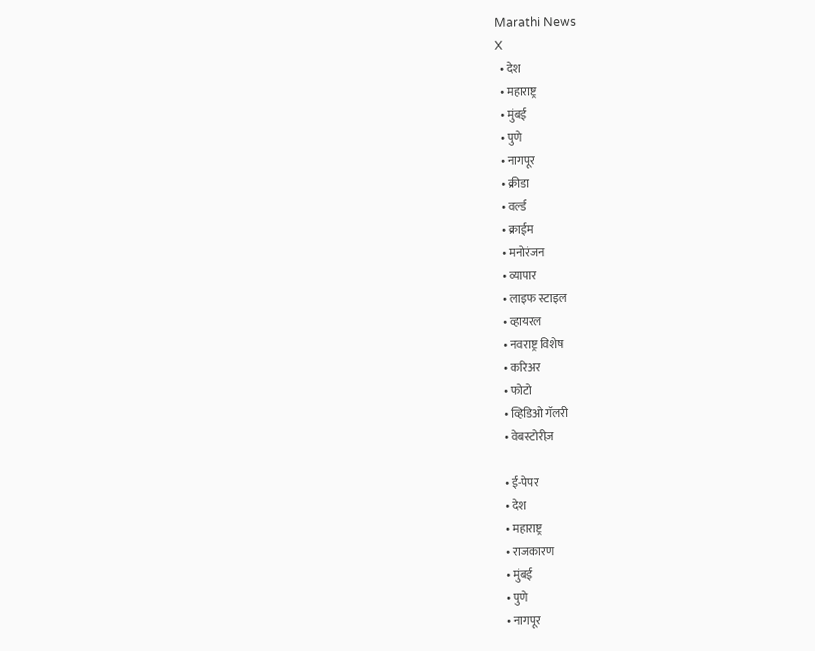Marathi News
X
  • देश
  • महाराष्ट्र
  • मुंबई
  • पुणे
  • नागपूर
  • क्रीडा
  • वर्ल्ड
  • क्राईम
  • मनोरंजन
  • व्यापार
  • लाइफ स्टाइल
  • व्हायरल
  • नवराष्ट्र विशेष
  • करिअर
  • फोटो
  • व्हिडिओ गॅलरी
  • वेबस्टोरीज़

  • ई-पेपर
  • देश
  • महाराष्ट्र
  • राजकारण
  • मुंबई
  • पुणे
  • नागपूर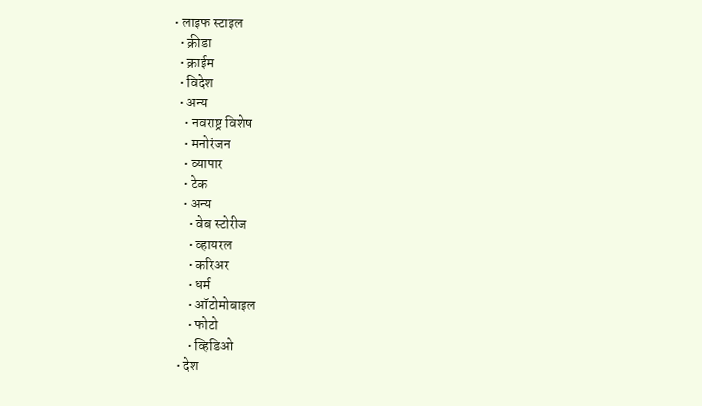• लाइफ स्टाइल
  • क्रीडा
  • क्राईम
  • विदेश
  • अन्य
    • नवराष्ट्र विशेष
    • मनोरंजन
    • व्यापार
    • टेक
    • अन्य
      • वेब स्टोरीज
      • व्हायरल
      • करिअर
      • धर्म
      • ऑटोमोबाइल
      • फोटो
      • व्हिडिओ
  • देश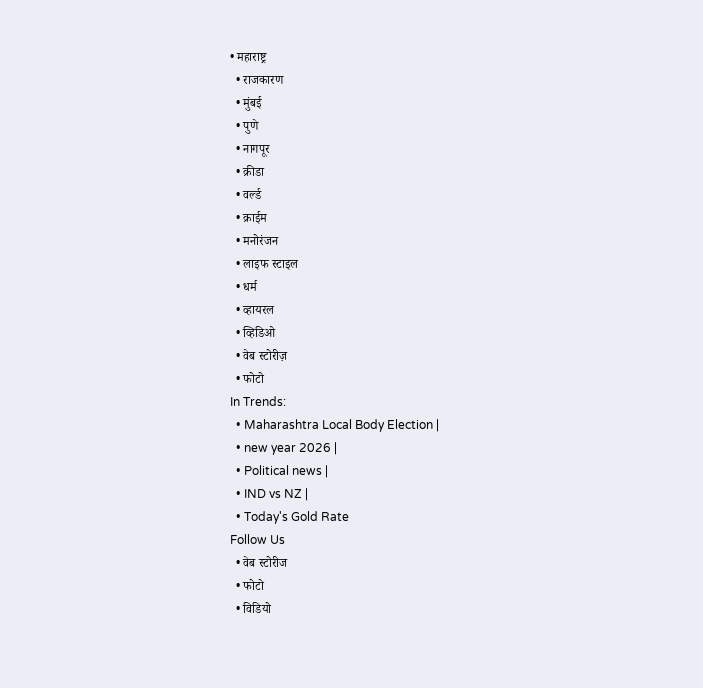• महाराष्ट्र
  • राजकारण
  • मुंबई
  • पुणे
  • नागपूर
  • क्रीडा
  • वर्ल्ड
  • क्राईम
  • मनोरंजन
  • लाइफ स्टाइल
  • धर्म
  • व्हायरल
  • व्हिडिओ
  • वेब स्टोरीज़
  • फोटो
In Trends:
  • Maharashtra Local Body Election |
  • new year 2026 |
  • Political news |
  • IND vs NZ |
  • Today's Gold Rate
Follow Us
  • वेब स्टोरीज
  • फोटो
  • विडियो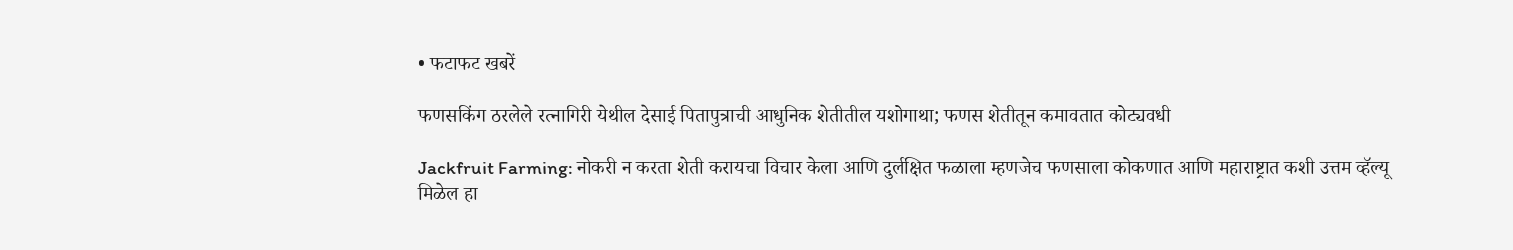• फटाफट खबरें

फणसकिंग ठरलेले रत्नागिरी येथील देसाई पितापुत्राची आधुनिक शेतीतील यशोगाथा; फणस शेतीतून कमावतात कोट्यवधी

Jackfruit Farming: नोकरी न करता शेती करायचा विचार केला आणि दुर्लक्षित फळाला म्हणजेच फणसाला कोकणात आणि महाराष्ट्रात कशी उत्तम व्हॅल्यू मिळेल हा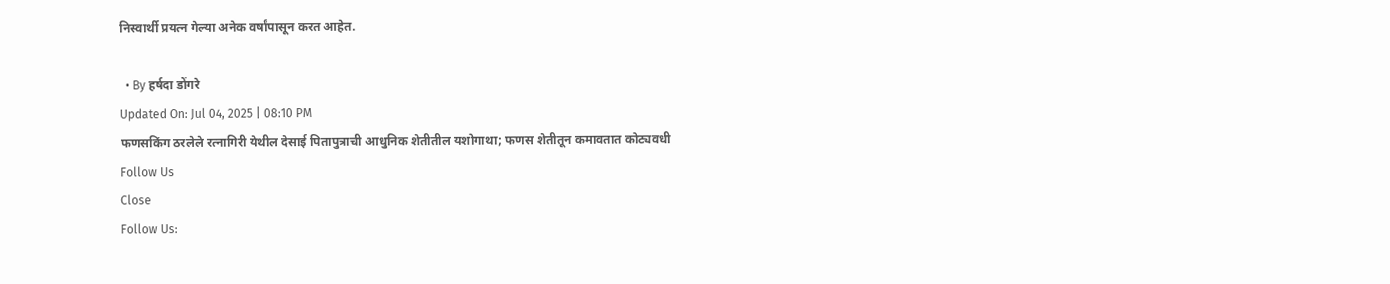निस्वार्थी प्रयत्न गेल्या अनेक वर्षांपासून करत आहेत.

  • By हर्षदा डोंगरे
Updated On: Jul 04, 2025 | 08:10 PM
फणसकिंग ठरलेले रत्नागिरी येथील देसाई पितापुत्राची आधुनिक शेतीतील यशोगाथा; फणस शेतीतून कमावतात कोट्यवधी
Follow Us
Close
Follow Us: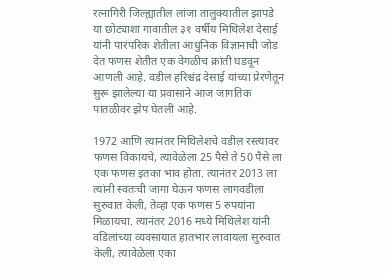रत्नागिरी जिल्ह्यातील लांजा तालुक्यातील झापडे या छोट्याशा गावातील ३१ वर्षीय मिथिलेश देसाई यांनी पारंपरिक शेतीला आधुनिक विज्ञानाची जोड देत फणस शेतीत एक वेगळीच क्रांती घडवून आणली आहे. वडील हरिश्चंद्र देसाई यांच्या प्रेरणेतून सुरू झालेल्या या प्रवासाने आज जागतिक पातळीवर झेप घेतली आहे.

1972 आणि त्यानंतर मिथिलेशचे वडील रस्त्यावर फणस विकायचे, त्यावेळेला 25 पैसे ते 50 पैसे ला एक फणस इतका भाव होता. त्यानंतर 2013 ला त्यांनी स्वतःची जागा घेऊन फणस लागवडीला सुरुवात केली, तेव्हा एक फणस 5 रुपयांना मिळायचा. त्यानंतर 2016 मध्ये मिथिलेश यांनी वडिलांच्या व्यवसायात हातभार लावायला सुरुवात केली, त्यावेळेला एका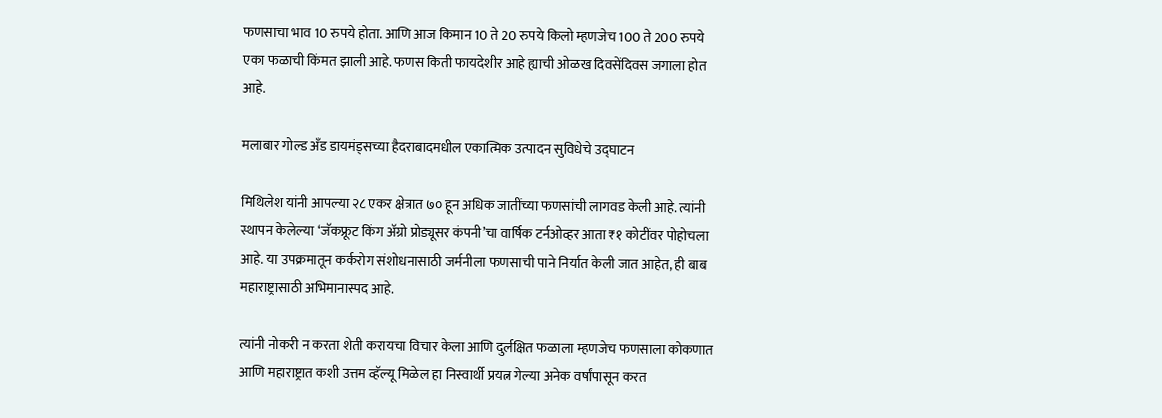फणसाचा भाव 10 रुपये होता. आणि आज किमान 10 ते 20 रुपये किलो म्हणजेच 100 ते 200 रुपये एका फळाची किंमत झाली आहे. फणस किती फायदेशीर आहे ह्याची ओळख दिवसेंदिवस जगाला होत आहे.

मलाबार गोल्ड अँड डायमंड्सच्या हैदराबादमधील एकात्मिक उत्पादन सुविधेचे उद्घाटन

मिथिलेश यांनी आपल्या २८ एकर क्षेत्रात ७० हून अधिक जातींच्या फणसांची लागवड केली आहे. त्यांनी स्थापन केलेल्या ‘जॅकफ्रूट किंग अ‍ॅग्रो प्रोड्यूसर कंपनी’चा वार्षिक टर्नओव्हर आता ₹१ कोटींवर पोहोचला आहे. या उपक्रमातून कर्करोग संशोधनासाठी जर्मनीला फणसाची पाने निर्यात केली जात आहेत, ही बाब महाराष्ट्रासाठी अभिमानास्पद आहे.

त्यांनी नोकरी न करता शेती करायचा विचार केला आणि दुर्लक्षित फळाला म्हणजेच फणसाला कोकणात आणि महाराष्ट्रात कशी उत्तम व्हॅल्यू मिळेल हा निस्वार्थी प्रयत्न गेल्या अनेक वर्षांपासून करत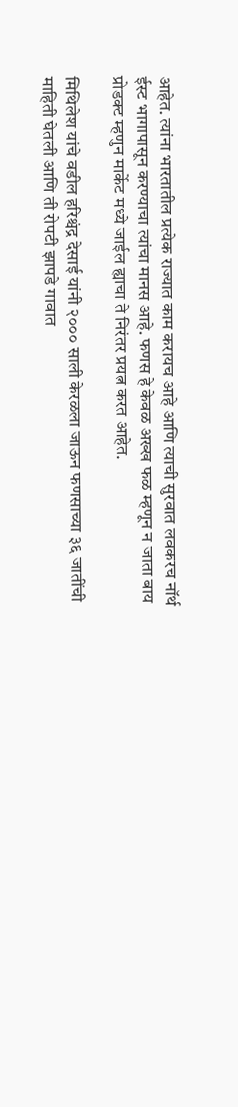आहेत. त्यांना भारतातील प्रत्येक राज्यात काम करायच आहे आणि त्याची सुरवात लवकरच नॉर्थ ईस्ट भागापासून करण्याचा त्यांचा मानस आहे. फणस हे केवळ अख्ख फळ म्हणून न जाता बाय प्रोडक्ट म्हणुन मार्केट मध्ये जाईल ह्याचा ते निरंतर प्रयत्न करत आहेत.

मिथिलेश यांचे वडील हरिश्चंद्र देसाई यांनी २००० साली केरळला जाऊन फणसाच्या ३६ जातींची माहिती घेतली आणि ती रोपटी झापडे गावात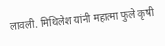लावली. मिथिलेश यांनी महात्मा फुले कृषी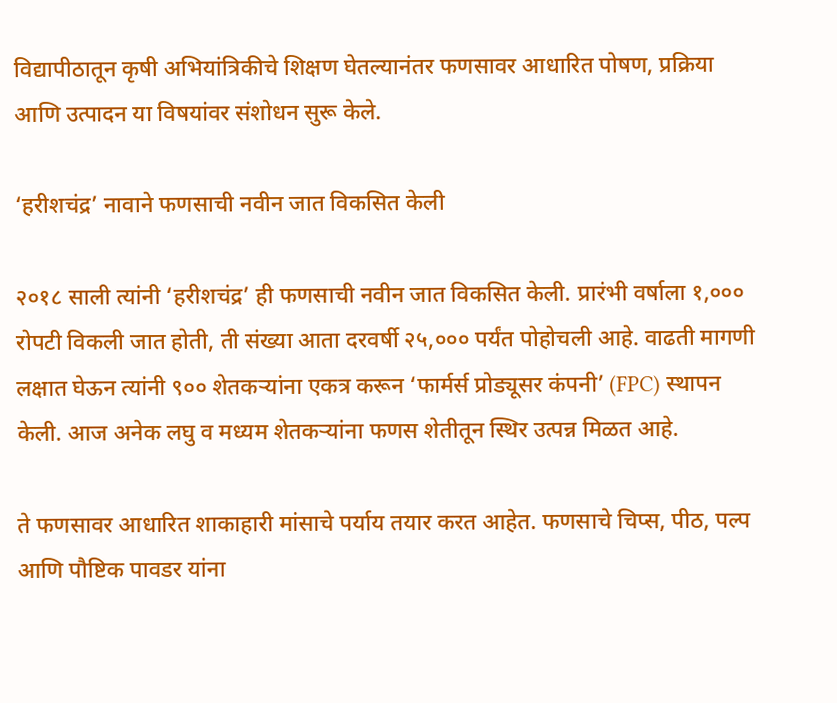विद्यापीठातून कृषी अभियांत्रिकीचे शिक्षण घेतल्यानंतर फणसावर आधारित पोषण, प्रक्रिया आणि उत्पादन या विषयांवर संशोधन सुरू केले.

‘हरीशचंद्र’ नावाने फणसाची नवीन जात विकसित केली

२०१८ साली त्यांनी ‘हरीशचंद्र’ ही फणसाची नवीन जात विकसित केली. प्रारंभी वर्षाला १,००० रोपटी विकली जात होती, ती संख्या आता दरवर्षी २५,००० पर्यंत पोहोचली आहे. वाढती मागणी लक्षात घेऊन त्यांनी ९०० शेतकऱ्यांना एकत्र करून ‘फार्मर्स प्रोड्यूसर कंपनी’ (FPC) स्थापन केली. आज अनेक लघु व मध्यम शेतकऱ्यांना फणस शेतीतून स्थिर उत्पन्न मिळत आहे.

ते फणसावर आधारित शाकाहारी मांसाचे पर्याय तयार करत आहेत. फणसाचे चिप्स, पीठ, पल्प आणि पौष्टिक पावडर यांना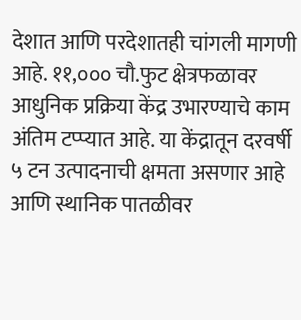देशात आणि परदेशातही चांगली मागणी आहे. ११,००० चौ.फुट क्षेत्रफळावर आधुनिक प्रक्रिया केंद्र उभारण्याचे काम अंतिम टप्प्यात आहे. या केंद्रातून दरवर्षी ५ टन उत्पादनाची क्षमता असणार आहे आणि स्थानिक पातळीवर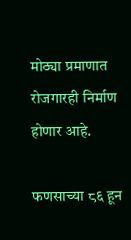मोठ्या प्रमाणात रोजगारही निर्माण होणार आहे.

फणसाच्या ८६ हून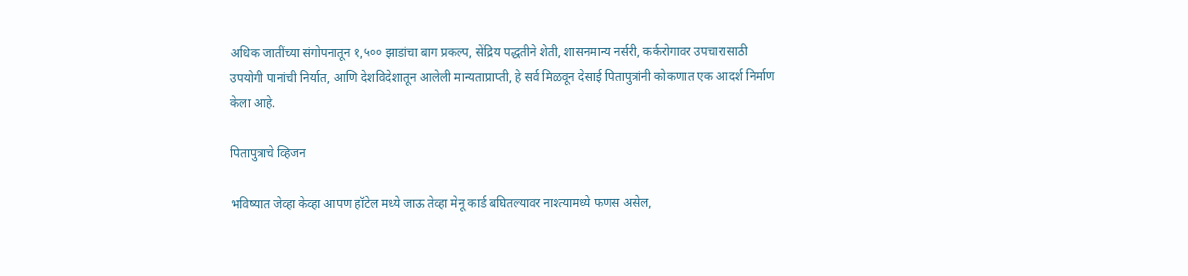अधिक जातींच्या संगोपनातून १,५०० झाडांचा बाग प्रकल्प, सेंद्रिय पद्धतीने शेती, शासनमान्य नर्सरी, कर्करोगावर उपचारासाठी उपयोगी पानांची निर्यात, आणि देशविदेशातून आलेली मान्यताप्राप्ती, हे सर्व मिळवून देसाई पितापुत्रांनी कोकणात एक आदर्श निर्माण केला आहे.

पितापुत्राचे व्हिजन

भविष्यात जेव्हा केव्हा आपण हॉटेल मध्ये जाऊ तेव्हा मेनू कार्ड बघितल्यावर नाश्त्यामध्ये फणस असेल,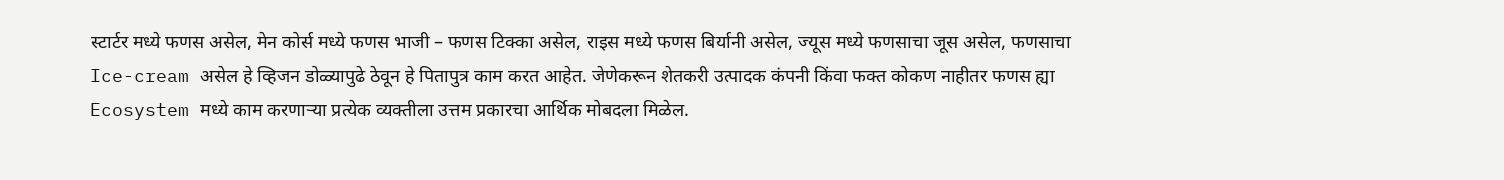स्टार्टर मध्ये फणस असेल, मेन कोर्स मध्ये फणस भाजी – फणस टिक्का असेल, राइस मध्ये फणस बिर्यानी असेल, ज्यूस मध्ये फणसाचा जूस असेल, फणसाचा Ice-cream असेल हे व्हिजन डोळ्यापुढे ठेवून हे पितापुत्र काम करत आहेत. जेणेकरून शेतकरी उत्पादक कंपनी किंवा फक्त कोकण नाहीतर फणस ह्या Ecosystem मध्ये काम करणार्‍या प्रत्येक व्यक्तीला उत्तम प्रकारचा आर्थिक मोबदला मिळेल.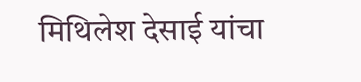मिथिलेश देसाई यांचा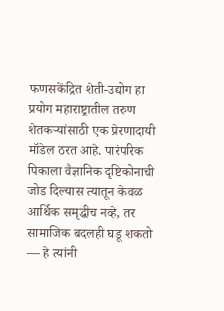फणसकेंद्रित शेती-उद्योग हा प्रयोग महाराष्ट्रातील तरुण शेतकऱ्यांसाठी एक प्रेरणादायी मॉडेल ठरत आहे. पारंपरिक पिकाला वैज्ञानिक दृष्टिकोनाची जोड दिल्यास त्यातून केवळ आर्थिक समृद्धीच नव्हे, तर सामाजिक बदलही घडू शकतो — हे त्यांनी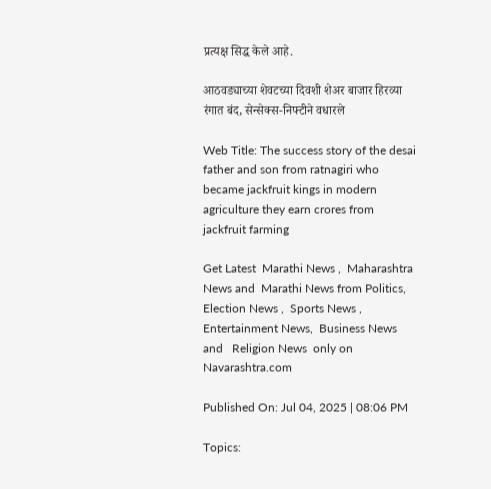प्रत्यक्ष सिद्ध केले आहे.

आठवड्याच्या शेवटच्या दिवशी शेअर बाजार हिरव्या रंगात बंद, सेन्सेक्स-निफ्टीने वधारले

Web Title: The success story of the desai father and son from ratnagiri who became jackfruit kings in modern agriculture they earn crores from jackfruit farming

Get Latest  Marathi News ,  Maharashtra News and  Marathi News from Politics,  Election News ,  Sports News ,  Entertainment News,  Business News and   Religion News  only on Navarashtra.com

Published On: Jul 04, 2025 | 08:06 PM

Topics: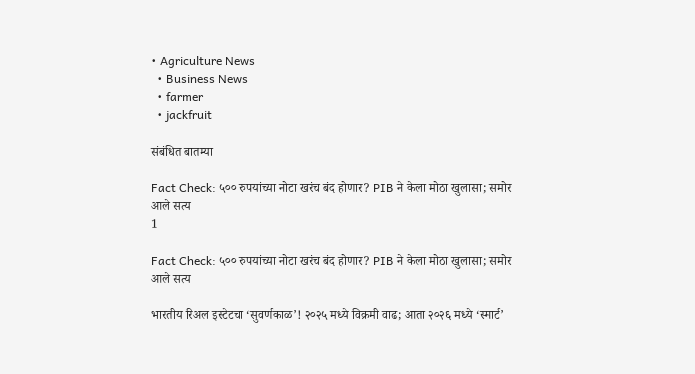• Agriculture News
  • Business News
  • farmer
  • jackfruit

संबंधित बातम्या

Fact Check: ५०० रुपयांच्या नोटा खरंच बंद होणार? PIB ने केला मोठा खुलासा; समोर आले सत्य
1

Fact Check: ५०० रुपयांच्या नोटा खरंच बंद होणार? PIB ने केला मोठा खुलासा; समोर आले सत्य

भारतीय रिअल इस्टेटचा ‘सुवर्णकाळ’! २०२५ मध्ये विक्रमी वाढ; आता २०२६ मध्ये ‘स्मार्ट’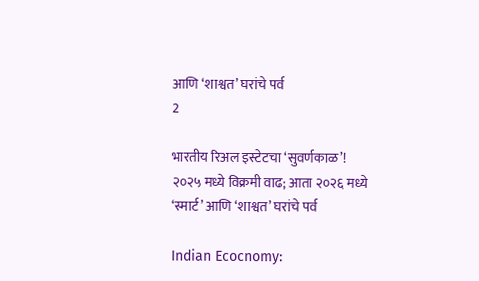आणि ‘शाश्वत’ घरांचे पर्व
2

भारतीय रिअल इस्टेटचा ‘सुवर्णकाळ’! २०२५ मध्ये विक्रमी वाढ; आता २०२६ मध्ये ‘स्मार्ट’ आणि ‘शाश्वत’ घरांचे पर्व

Indian Ecocnomy: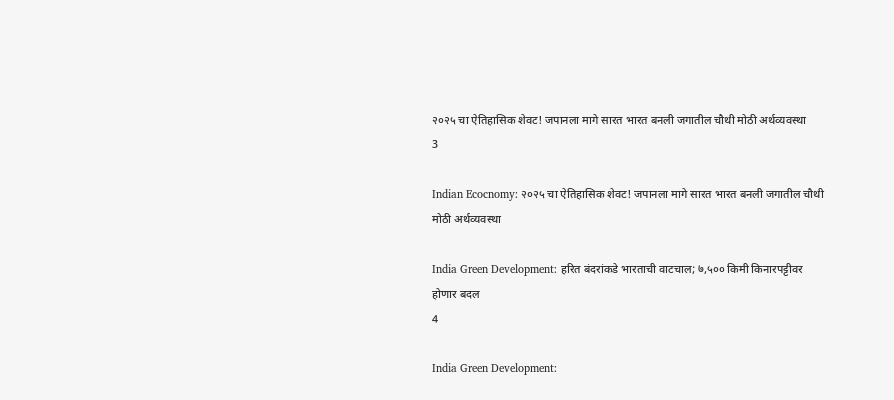२०२५ चा ऐतिहासिक शेवट! जपानला मागे सारत भारत बनली जगातील चौथी मोठी अर्थव्यवस्था
3

Indian Ecocnomy: २०२५ चा ऐतिहासिक शेवट! जपानला मागे सारत भारत बनली जगातील चौथी मोठी अर्थव्यवस्था

India Green Development: हरित बंदरांकडे भारताची वाटचाल; ७,५०० किमी किनारपट्टीवर होणार बदल
4

India Green Development: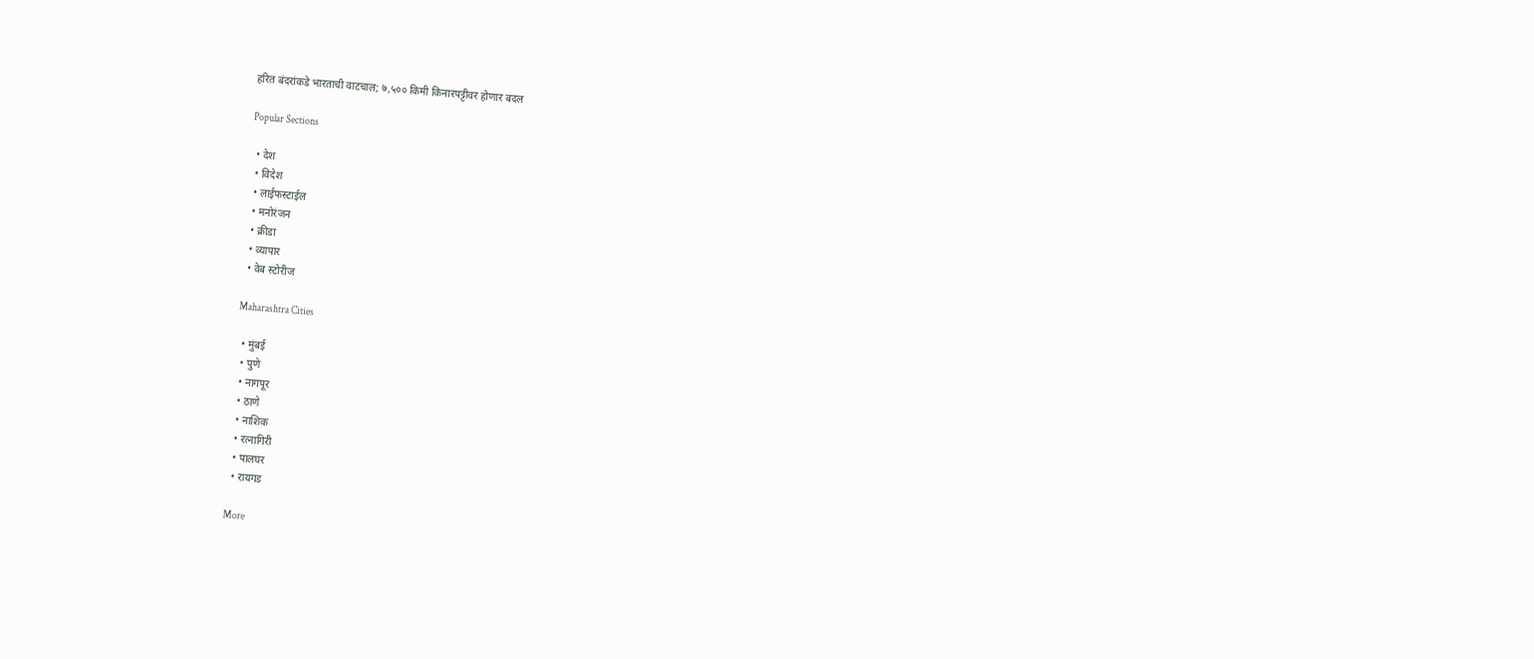हरित बंदरांकडे भारताची वाटचाल; ७,५०० किमी किनारपट्टीवर होणार बदल

Popular Sections

  • देश
  • विदेश
  • लाईफस्टाईल
  • मनोरंजन
  • क्रीडा
  • व्यापार
  • वेब स्टोरीज

Maharashtra Cities

  • मुंबई
  • पुणे
  • नागपूर
  • ठाणे
  • नाशिक
  • रत्नागिरी
  • पालघर
  • रायगड

More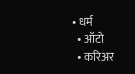• धर्म
  • ऑटो
  • करिअर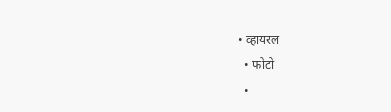• व्हायरल
  • फोटो
  •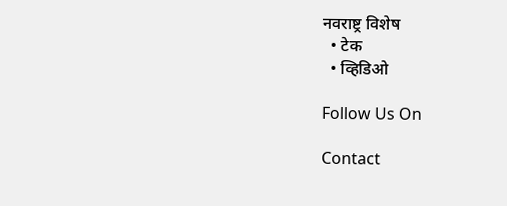नवराष्ट्र विशेष
  • टेक
  • व्हिडिओ

Follow Us On

Contact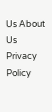Us About Us Privacy Policy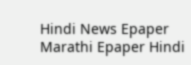Hindi News Epaper Marathi Epaper Hindi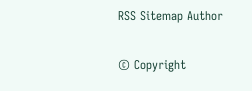RSS Sitemap Author

© Copyright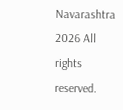Navarashtra 2026 All rights reserved.